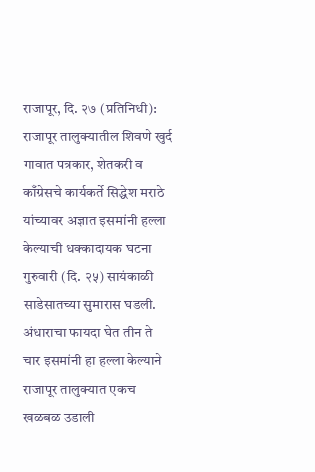राजापूर, दि. २७ (प्रतिनिधी): राजापूर तालुक्यातील शिवणे खुर्द गावात पत्रकार, शेतकरी व काँग्रेसचे कार्यकर्ते सिद्धेश मराठे यांच्यावर अज्ञात इसमांनी हल्ला केल्याची धक्कादायक घटना गुरुवारी (दि. २५) सायंकाळी साडेसातच्या सुमारास घडली. अंधाराचा फायदा घेत तीन ते चार इसमांनी हा हल्ला केल्याने राजापूर तालुक्यात एकच खळबळ उडाली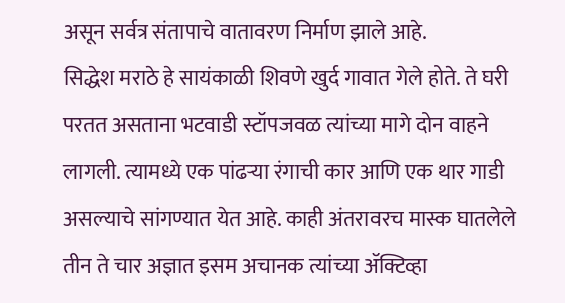असून सर्वत्र संतापाचे वातावरण निर्माण झाले आहे.
सिद्धेश मराठे हे सायंकाळी शिवणे खुर्द गावात गेले होते. ते घरी परतत असताना भटवाडी स्टॉपजवळ त्यांच्या मागे दोन वाहने लागली. त्यामध्ये एक पांढऱ्या रंगाची कार आणि एक थार गाडी असल्याचे सांगण्यात येत आहे. काही अंतरावरच मास्क घातलेले तीन ते चार अज्ञात इसम अचानक त्यांच्या ॲक्टिव्हा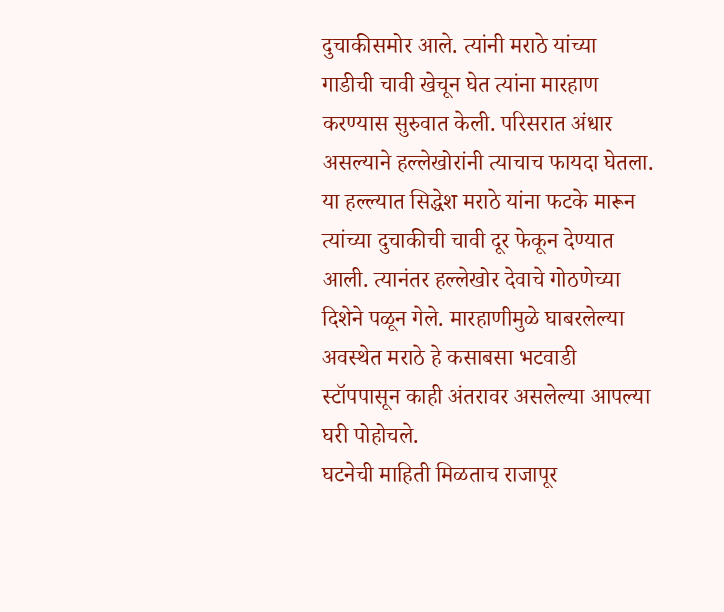दुचाकीसमोर आले. त्यांनी मराठे यांच्या गाडीची चावी खेचून घेत त्यांना मारहाण करण्यास सुरुवात केली. परिसरात अंधार असल्याने हल्लेखोरांनी त्याचाच फायदा घेतला.
या हल्ल्यात सिद्धेश मराठे यांना फटके मारून त्यांच्या दुचाकीची चावी दूर फेकून देण्यात आली. त्यानंतर हल्लेखोर देवाचे गोठणेच्या दिशेने पळून गेले. मारहाणीमुळे घाबरलेल्या अवस्थेत मराठे हे कसाबसा भटवाडी स्टॉपपासून काही अंतरावर असलेल्या आपल्या घरी पोहोचले.
घटनेची माहिती मिळताच राजापूर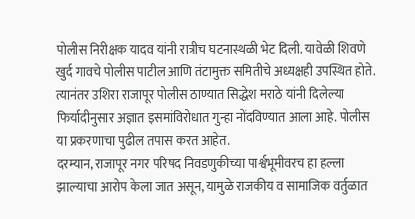पोलीस निरीक्षक यादव यांनी रात्रीच घटनास्थळी भेट दिली. यावेळी शिवणे खुर्द गावचे पोलीस पाटील आणि तंटामुक्त समितीचे अध्यक्षही उपस्थित होते. त्यानंतर उशिरा राजापूर पोलीस ठाण्यात सिद्धेश मराठे यांनी दिलेल्या फिर्यादीनुसार अज्ञात इसमांविरोधात गुन्हा नोंदविण्यात आला आहे. पोलीस या प्रकरणाचा पुढील तपास करत आहेत.
दरम्यान, राजापूर नगर परिषद निवडणुकीच्या पार्श्वभूमीवरच हा हल्ला झाल्याचा आरोप केला जात असून, यामुळे राजकीय व सामाजिक वर्तुळात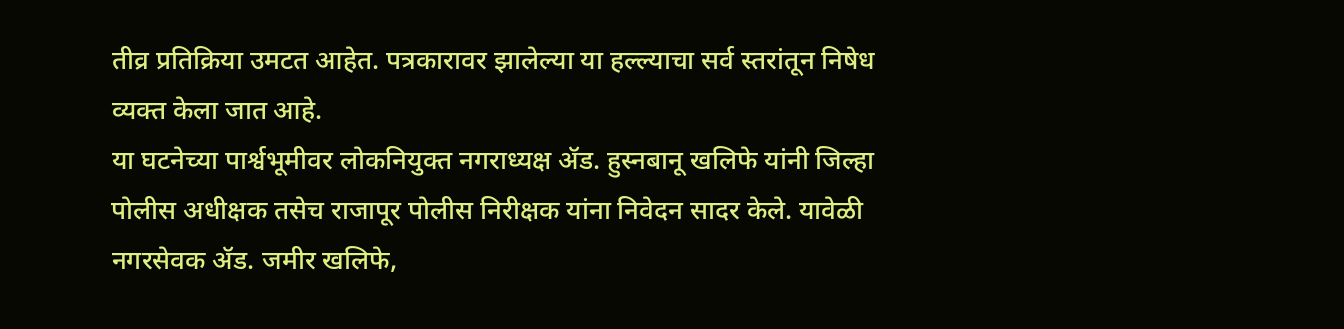तीव्र प्रतिक्रिया उमटत आहेत. पत्रकारावर झालेल्या या हल्ल्याचा सर्व स्तरांतून निषेध व्यक्त केला जात आहे.
या घटनेच्या पार्श्वभूमीवर लोकनियुक्त नगराध्यक्ष ॲड. हुस्नबानू खलिफे यांनी जिल्हा पोलीस अधीक्षक तसेच राजापूर पोलीस निरीक्षक यांना निवेदन सादर केले. यावेळी नगरसेवक ॲड. जमीर खलिफे,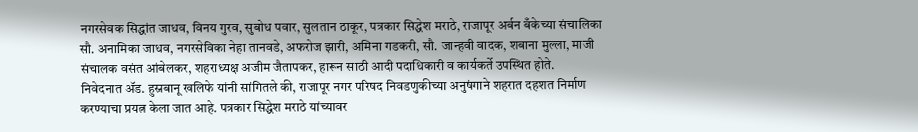नगरसेवक सिद्धांत जाधव, विनय गुरव, सुबोध पवार, सुलतान ठाकूर, पत्रकार सिद्धेश मराठे, राजापूर अर्बन बँकेच्या संचालिका सौ. अनामिका जाधव, नगरसेविका नेहा तानवडे, अफरोज झारी, अमिना गडकरी, सौ. जान्हवी वादक, शबाना मुल्ला, माजी संचालक वसंत आंबेलकर, शहराध्यक्ष अजीम जैतापकर, हारून साठी आदी पदाधिकारी व कार्यकर्ते उपस्थित होते.
निवेदनात ॲड. हुस्नबानू खलिफे यांनी सांगितले की, राजापूर नगर परिषद निवडणुकीच्या अनुषंगाने शहरात दहशत निर्माण करण्याचा प्रयत्न केला जात आहे. पत्रकार सिद्धेश मराठे यांच्यावर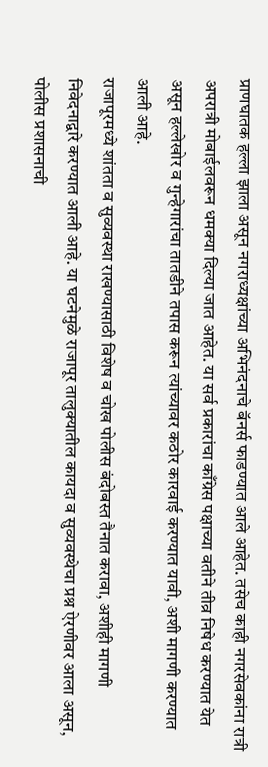प्राणघातक हल्ला झाला असून नगराध्यक्षांच्या अभिनंदनाचे बॅनर्स फाडण्यात आले आहेत. तसेच काही नगरसेवकांना रात्री अपरात्री मोबाईलवरून धमक्या दिल्या जात आहेत. या सर्व प्रकारांचा काँग्रेस पक्षाच्या वतीने तीव्र निषेध करण्यात येत असून हल्लेखोर व गुन्हेगारांचा तातडीने तपास करून त्यांच्यावर कठोर कारवाई करण्यात यावी, अशी मागणी करण्यात आली आहे.
राजापूरमध्ये शांतता व सुव्यवस्था राखण्यासाठी विशेष व चोख पोलीस बंदोबस्त तैनात करावा, अशीही मागणी निवेदनाद्वारे करण्यात आली आहे. या घटनेमुळे राजापूर तालुक्यातील कायदा व सुव्यवस्थेचा प्रश्न ऐरणीवर आला असून, पोलीस प्रशासनाची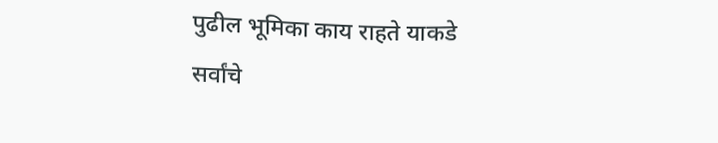पुढील भूमिका काय राहते याकडे सर्वांचे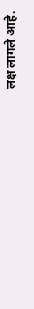लक्ष लागले आहे.